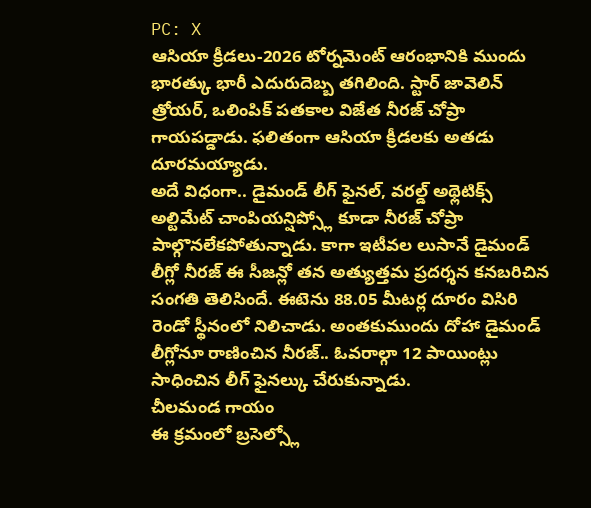PC: X
ఆసియా క్రీడలు-2026 టోర్నమెంట్ ఆరంభానికి ముందు భారత్కు భారీ ఎదురుదెబ్బ తగిలింది. స్టార్ జావెలిన్ త్రోయర్, ఒలింపిక్ పతకాల విజేత నీరజ్ చోప్రా గాయపడ్డాడు. ఫలితంగా ఆసియా క్రీడలకు అతడు దూరమయ్యాడు.
అదే విధంగా.. డైమండ్ లీగ్ ఫైనల్, వరల్డ్ అథ్లెటిక్స్ అల్టిమేట్ చాంపియన్షిప్స్లో కూడా నీరజ్ చోప్రా పాల్గొనలేకపోతున్నాడు. కాగా ఇటీవల లుసానే డైమండ్ లీగ్లో నీరజ్ ఈ సీజన్లో తన అత్యుత్తమ ప్రదర్శన కనబరిచిన సంగతి తెలిసిందే. ఈటెను 88.05 మీటర్ల దూరం విసిరి రెండో స్థీనంలో నిలిచాడు. అంతకుముందు దోహా డైమండ్ లీగ్లోనూ రాణించిన నీరజ్.. ఓవరాల్గా 12 పాయింట్లు సాధించిన లీగ్ ఫైనల్కు చేరుకున్నాడు.
చీలమండ గాయం
ఈ క్రమంలో బ్రసెల్స్లో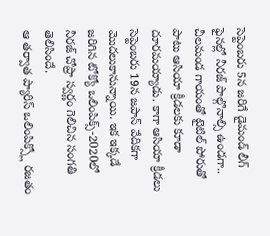సెప్టెంబరు 5న జరిగే డైమండ్ లీగ్ ఫైనల్లో నీరజ్ పాల్గొనాల్సి ఉండగా.. చీలమండ గాయంతో టైటిల్ పోరుతో పాటు ఆసియా క్రీడలకు కూడా దూరమయ్యాడు. కాగా ఆసియా క్రీడలు సెప్టెంబరు 19న జపాన్ వేదికగా మొదలుకానున్నాయి. ఇక ఇక్కడే జరిగిన టోక్యో ఒలింపిక్స్-2020లో నీరజ్ చోప్రా స్వర్ణం గెలిచిన సంగతి తెలిసిందే.
ఆ తర్వాత ప్యారిస్ ఒలింపిక్స్లో రజతం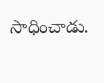సాధించాడు.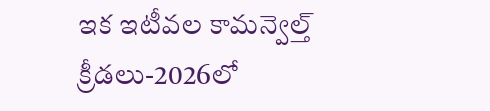ఇక ఇటీవల కామన్వెల్త్ క్రీడలు-2026లో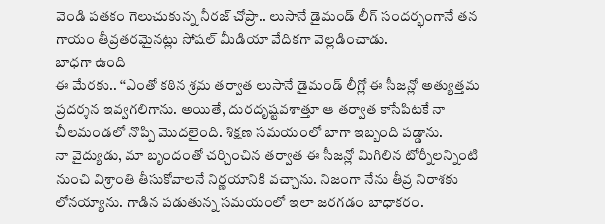వెండి పతకం గెలుచుకున్న నీరజ్ చోప్రా.. లుసానే డైమండ్ లీగ్ సందర్భంగానే తన గాయం తీవ్రతరమైనట్లు సోషల్ మీడియా వేదికగా వెల్లడించాడు.
బాధగా ఉంది
ఈ మేరకు.. ‘‘ఎంతో కఠిన శ్రమ తర్వాత లుసానే డైమండ్ లీగ్లో ఈ సీజన్లో అత్యుత్తమ ప్రదర్శన ఇవ్వగలిగాను. అయితే, దురదృష్టవశాత్తూ ఆ తర్వాత కాసేపిటకే నా చీలమండలో నొప్పి మొదలైంది. శిక్షణ సమయంలో బాగా ఇబ్బంది పడ్డాను.
నా వైద్యుడు, మా బృందంతో చర్చించిన తర్వాత ఈ సీజన్లో మిగిలిన టోర్నీలన్నింటి నుంచి విశ్రాంతి తీసుకోవాలనే నిర్ణయానికి వచ్చాను. నిజంగా నేను తీవ్ర నిరాశకు లోనయ్యాను. గాడిన పడుతున్న సమయంలో ఇలా జరగడం బాధాకరం.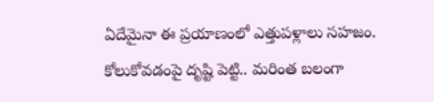ఏదేమైనా ఈ ప్రయాణంలో ఎత్తుపళ్లాలు సహజం. కోలుకోవడంపై దృష్టి పెట్టి.. మరింత బలంగా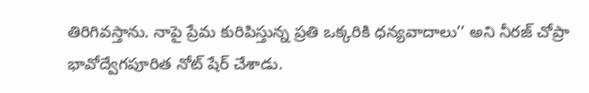తిరిగివస్తాను. నాపై ప్రేమ కురిపిస్తున్న ప్రతి ఒక్కరికి ధన్యవాదాలు’’ అని నీరజ్ చోప్రా భావోద్వేగపూరిత నోట్ షేర్ చేశాడు.